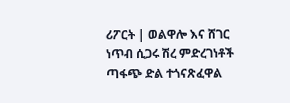ሪፖርት | ወልዋሎ እና ሸገር ነጥብ ሲጋሩ ሽረ ምድረገነቶች ጣፋጭ ድል ተጎናጽፈዋል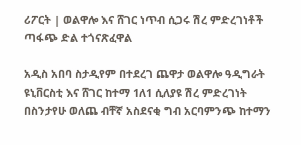ሪፖርት | ወልዋሎ እና ሸገር ነጥብ ሲጋሩ ሽረ ምድረገነቶች ጣፋጭ ድል ተጎናጽፈዋል

አዲስ አበባ ስታዲየም በተደረገ ጨዋታ ወልዋሎ ዓዲግራት ዩኒቨርስቲ እና ሸገር ከተማ 1ለ1 ሲለያዩ ሽረ ምድረገነት በስንታየሁ ወለጨ ብቸኛ አስደናቂ ግብ አርባምንጭ ከተማን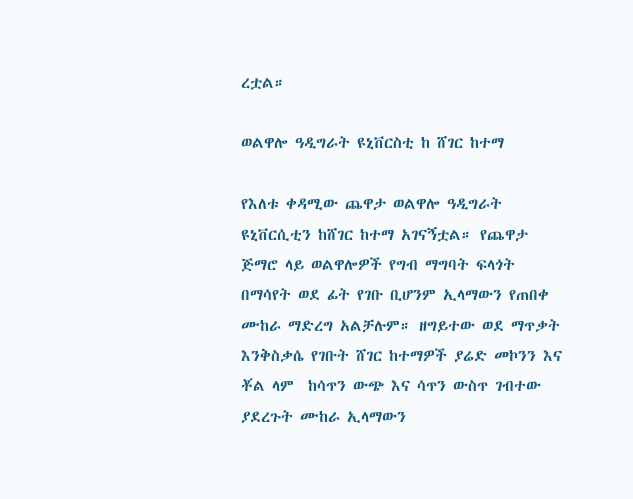ረቷል።

ወልዋሎ ዓዲግራት ዩኒቨርስቲ ከ ሸገር ከተማ

የእለቱ ቀዳሚው ጨዋታ ወልዋሎ ዓዲግራት ዩኒቨርሲቲን ከሸገር ከተማ አገናኝቷል። የጨዋታ ጅማሮ ላይ ወልዋሎዎች የግብ ማግባት ፍላጎት በማሳየት ወደ ፊት የገቡ ቢሆንም ኢላማውን የጠበቀ ሙከራ ማድረግ አልቻሉም። ዘግይተው ወደ ማጥቃት እንቅስቃሴ የገቡት ሸገር ከተማዎች ያሬድ መኮንን እና ቾል ላም  ከሳጥን ውጭ እና ሳጥን ውስጥ ገብተው ያደረጉት ሙከራ ኢላማውን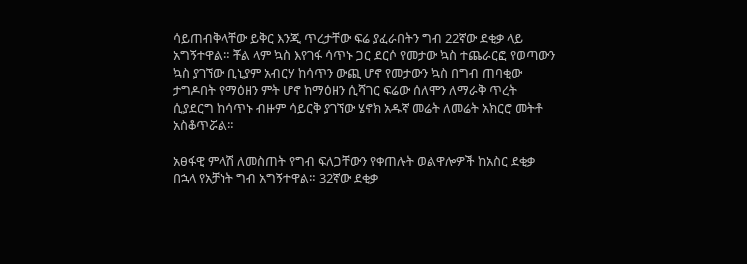ሳይጠብቅላቸው ይቅር እንጂ ጥረታቸው ፍሬ ያፈራበትን ግብ 22ኛው ደቂቃ ላይ አግኝተዋል። ቾል ላም ኳስ እየገፋ ሳጥኑ ጋር ደርሶ የመታው ኳስ ተጨራርፎ የወጣውን ኳስ ያገኘው ቢኒያም አብርሃ ከሳጥን ውጪ ሆኖ የመታውን ኳስ በግብ ጠባቂው ታግዶበት የማዕዘን ምት ሆኖ ከማዕዘን ሲሻገር ፍሬው ሰለሞን ለማራቅ ጥረት ሲያደርግ ከሳጥኑ ብዙም ሳይርቅ ያገኘው ሄኖክ አዱኛ መሬት ለመሬት አክርሮ መትቶ አስቆጥሯል።

አፀፋዊ ምላሽ ለመስጠት የግብ ፍለጋቸውን የቀጠሉት ወልዋሎዎች ከአስር ደቂቃ በኋላ የአቻነት ግብ አግኝተዋል። 32ኛው ደቂቃ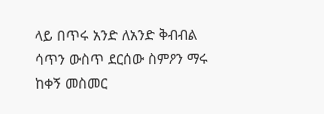ላይ በጥሩ አንድ ለአንድ ቅብብል ሳጥን ውስጥ ደርሰው ስምዖን ማሩ ከቀኝ መስመር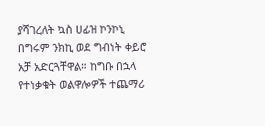ያሻገረለት ኳስ ሀፊዝ ኮንኮኒ በግሩም ንክኪ ወደ ግብነት ቀይሮ አቻ አድርጓቸዋል። ከግቡ በኋላ የተነቃቁት ወልዋሎዎች ተጨማሪ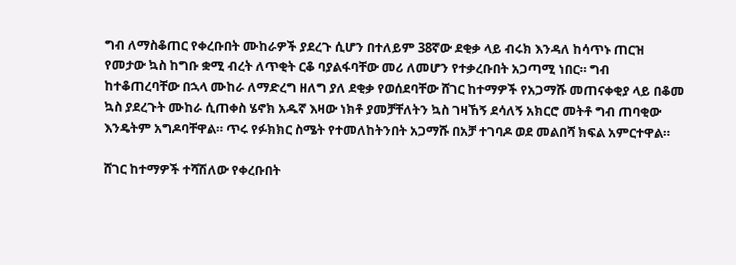ግብ ለማስቆጠር የቀረቡበት ሙከራዎች ያደረጉ ሲሆን በተለይም 38ኛው ደቂቃ ላይ ብሩክ እንዳለ ከሳጥኑ ጠርዝ የመታው ኳስ ከግቡ ቋሚ ብረት ለጥቂት ርቆ ባያልፋባቸው መሪ ለመሆን የተቃረቡበት አጋጣሚ ነበር። ግብ ከተቆጠረባቸው በኋላ ሙከራ ለማድረግ ዘለግ ያለ ደቂቃ የወሰደባቸው ሸገር ከተማዎች የአጋማሹ መጠናቀቂያ ላይ በቆመ ኳስ ያደረጉት ሙከራ ሲጠቀስ ሄኖክ አዱኛ እዛው ነክቶ ያመቻቸለትን ኳስ ገዛኸኝ ደሳለኝ አክርሮ መትቶ ግብ ጠባቂው እንዴትም አግዶባቸዋል። ጥሩ የፉክክር ስሜት የተመለከትንበት አጋማሹ በአቻ ተገባዶ ወደ መልበሻ ክፍል አምርተዋል።

ሸገር ከተማዎች ተሻሽለው የቀረቡበት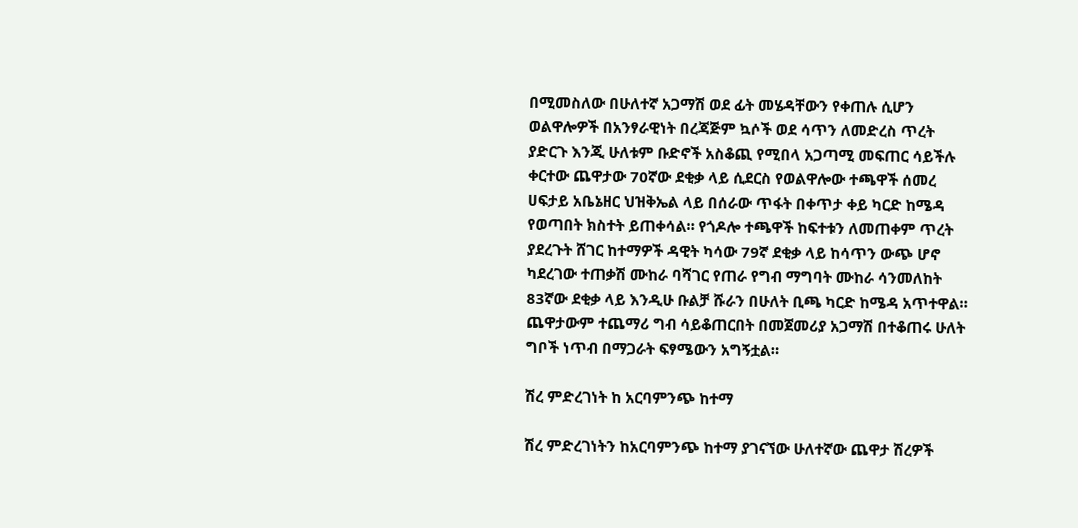በሚመስለው በሁለተኛ አጋማሽ ወደ ፊት መሄዳቸውን የቀጠሉ ሲሆን ወልዋሎዎች በአንፃራዊነት በረጃጅም ኳሶች ወደ ሳጥን ለመድረስ ጥረት ያድርጉ እንጂ ሁለቱም ቡድኖች አስቆጪ የሚበላ አጋጣሚ መፍጠር ሳይችሉ ቀርተው ጨዋታው 70ኛው ደቂቃ ላይ ሲደርስ የወልዋሎው ተጫዋች ሰመረ ሀፍታይ አቤኔዘር ህዝቅኤል ላይ በሰራው ጥፋት በቀጥታ ቀይ ካርድ ከሜዳ የወጣበት ክስተት ይጠቀሳል። የጎዶሎ ተጫዋች ከፍተቱን ለመጠቀም ጥረት ያደረጉት ሸገር ከተማዎች ዳዊት ካሳው 79ኛ ደቂቃ ላይ ከሳጥን ውጭ ሆኖ ካደረገው ተጠቃሽ ሙከራ ባሻገር የጠራ የግብ ማግባት ሙከራ ሳንመለከት 83ኛው ደቂቃ ላይ እንዲሁ ቡልቻ ሹራን በሁለት ቢጫ ካርድ ከሜዳ አጥተዋል። ጨዋታውም ተጨማሪ ግብ ሳይቆጠርበት በመጀመሪያ አጋማሽ በተቆጠሩ ሁለት ግቦች ነጥብ በማጋራት ፍፃሜውን አግኝቷል።

ሽረ ምድረገነት ከ አርባምንጭ ከተማ

ሽረ ምድረገነትን ከአርባምንጭ ከተማ ያገናኘው ሁለተኛው ጨዋታ ሽረዎች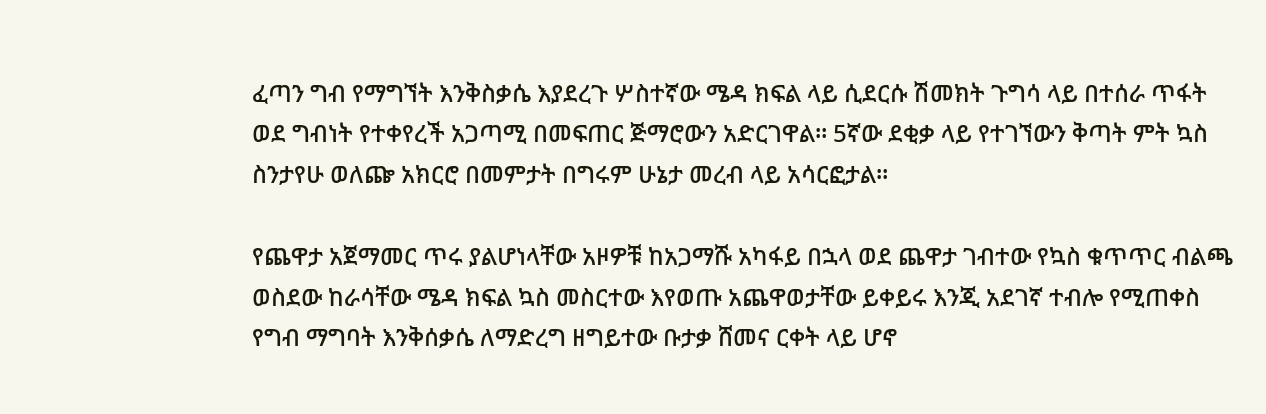ፈጣን ግብ የማግኘት እንቅስቃሴ እያደረጉ ሦስተኛው ሜዳ ክፍል ላይ ሲደርሱ ሽመክት ጉግሳ ላይ በተሰራ ጥፋት ወደ ግብነት የተቀየረች አጋጣሚ በመፍጠር ጅማሮውን አድርገዋል። 5ኛው ደቂቃ ላይ የተገኘውን ቅጣት ምት ኳስ ስንታየሁ ወለጬ አክርሮ በመምታት በግሩም ሁኔታ መረብ ላይ አሳርፎታል።

የጨዋታ አጀማመር ጥሩ ያልሆነላቸው አዞዎቹ ከአጋማሹ አካፋይ በኋላ ወደ ጨዋታ ገብተው የኳስ ቁጥጥር ብልጫ ወስደው ከራሳቸው ሜዳ ክፍል ኳስ መስርተው እየወጡ አጨዋወታቸው ይቀይሩ እንጂ አደገኛ ተብሎ የሚጠቀስ የግብ ማግባት እንቅሰቃሴ ለማድረግ ዘግይተው ቡታቃ ሸመና ርቀት ላይ ሆኖ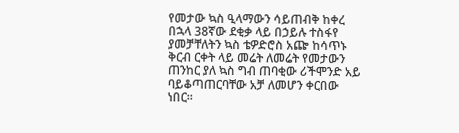የመታው ኳስ ዒላማውን ሳይጠብቅ ከቀረ በኋላ 38ኛው ደቂቃ ላይ በኃይሉ ተስፋየ ያመቻቸለትን ኳስ ቴዎድሮስ አጬ ከሳጥኑ ቅርብ ርቀት ላይ መሬት ለመሬት የመታውን ጠንከር ያለ ኳስ ግብ ጠባቂው ሪችሞንድ አይ ባይቆጣጠርባቸው አቻ ለመሆን ቀርበው ነበር።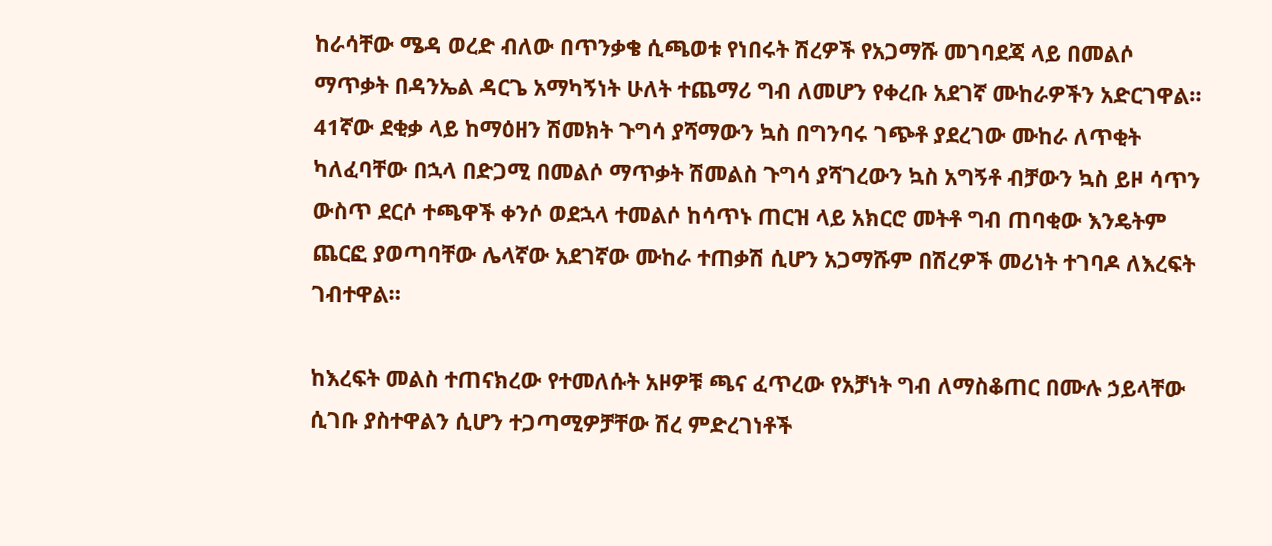ከራሳቸው ሜዳ ወረድ ብለው በጥንቃቄ ሲጫወቱ የነበሩት ሽረዎች የአጋማሹ መገባደጃ ላይ በመልሶ ማጥቃት በዳንኤል ዳርጌ አማካኝነት ሁለት ተጨማሪ ግብ ለመሆን የቀረቡ አደገኛ ሙከራዎችን አድርገዋል። 41ኛው ደቂቃ ላይ ከማዕዘን ሽመክት ጉግሳ ያሻማውን ኳስ በግንባሩ ገጭቶ ያደረገው ሙከራ ለጥቂት ካለፈባቸው በኋላ በድጋሚ በመልሶ ማጥቃት ሽመልስ ጉግሳ ያሻገረውን ኳስ አግኝቶ ብቻውን ኳስ ይዞ ሳጥን ውስጥ ደርሶ ተጫዋች ቀንሶ ወደኋላ ተመልሶ ከሳጥኑ ጠርዝ ላይ አክርሮ መትቶ ግብ ጠባቂው እንዴትም ጨርፎ ያወጣባቸው ሌላኛው አደገኛው ሙከራ ተጠቃሽ ሲሆን አጋማሹም በሽረዎች መሪነት ተገባዶ ለእረፍት ገብተዋል።

ከእረፍት መልስ ተጠናክረው የተመለሱት አዞዎቹ ጫና ፈጥረው የአቻነት ግብ ለማስቆጠር በሙሉ ኃይላቸው ሲገቡ ያስተዋልን ሲሆን ተጋጣሚዎቻቸው ሽረ ምድረገነቶች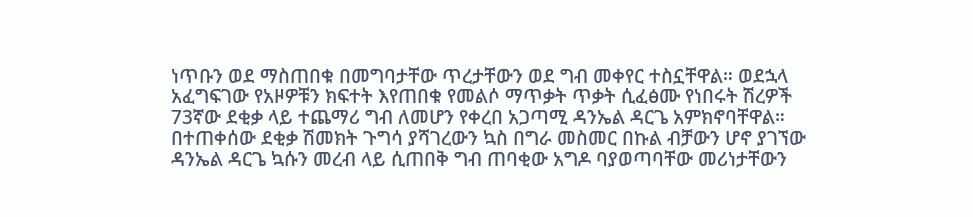ነጥቡን ወደ ማስጠበቁ በመግባታቸው ጥረታቸውን ወደ ግብ መቀየር ተስኗቸዋል። ወደኋላ አፈግፍገው የአዞዎቹን ክፍተት እየጠበቁ የመልሶ ማጥቃት ጥቃት ሲፈፅሙ የነበሩት ሽረዎች 73ኛው ደቂቃ ላይ ተጨማሪ ግብ ለመሆን የቀረበ አጋጣሚ ዳንኤል ዳርጌ አምክኖባቸዋል። በተጠቀሰው ደቂቃ ሽመክት ጉግሳ ያሻገረውን ኳስ በግራ መስመር በኩል ብቻውን ሆኖ ያገኘው ዳንኤል ዳርጌ ኳሱን መረብ ላይ ሲጠበቅ ግብ ጠባቂው አግዶ ባያወጣባቸው መሪነታቸውን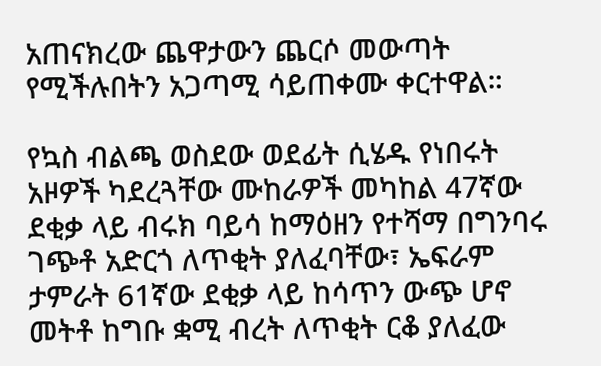አጠናክረው ጨዋታውን ጨርሶ መውጣት የሚችሉበትን አጋጣሚ ሳይጠቀሙ ቀርተዋል።

የኳስ ብልጫ ወስደው ወደፊት ሲሄዱ የነበሩት አዞዎች ካደረጓቸው ሙከራዎች መካከል 47ኛው ደቂቃ ላይ ብሩክ ባይሳ ከማዕዘን የተሻማ በግንባሩ ገጭቶ አድርጎ ለጥቂት ያለፈባቸው፣ ኤፍራም ታምራት 61ኛው ደቂቃ ላይ ከሳጥን ውጭ ሆኖ መትቶ ከግቡ ቋሚ ብረት ለጥቂት ርቆ ያለፈው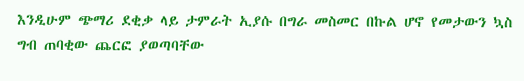እንዲሁም ጭማሪ ደቂቃ ላይ ታምራት ኢያሱ በግራ መስመር በኩል ሆኖ የመታውን ኳስ ግብ ጠባቂው ጨርፎ ያወጣባቸው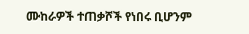ሙከራዎች ተጠቃሾች የነበሩ ቢሆንም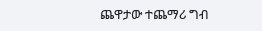ጨዋታው ተጨማሪ ግብ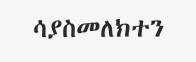ሳያስመለክተን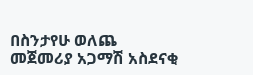በስንታየሁ ወለጨ መጀመሪያ አጋማሽ አስደናቂ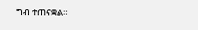ግብ ተጠናቋል።